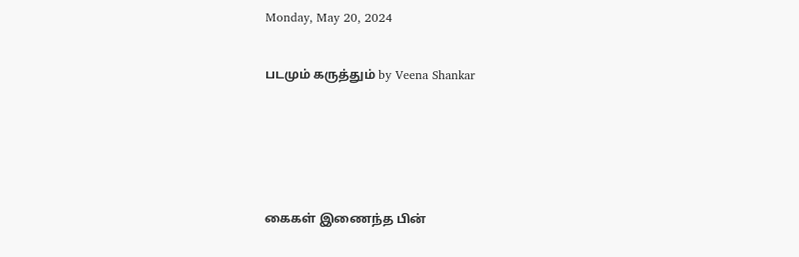Monday, May 20, 2024

படமும் கருத்தும் by Veena Shankar




கைகள் இணைந்த பின்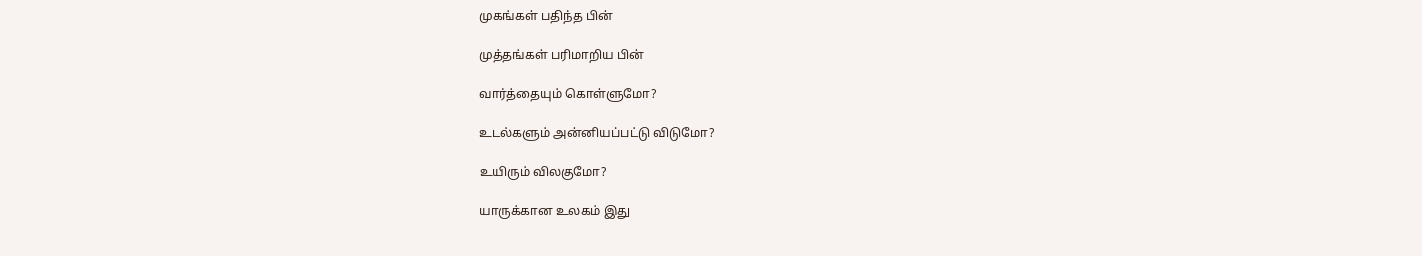முகங்கள் பதிந்த பின்

முத்தங்கள் பரிமாறிய பின்

வார்த்தையும் கொள்ளுமோ?

உடல்களும் அன்னியப்பட்டு விடுமோ?

உயிரும் விலகுமோ?

யாருக்கான உலகம் இது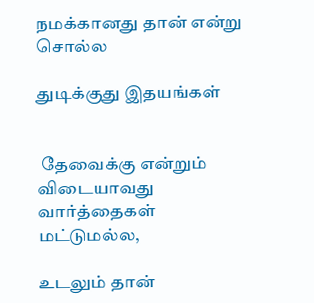நமக்கானது தான் என்று சொல்ல

துடிக்குது இதயங்கள்


 தேவைக்கு என்றும் விடையாவது வார்த்தைகள் மட்டுமல்ல,

உடலும் தான்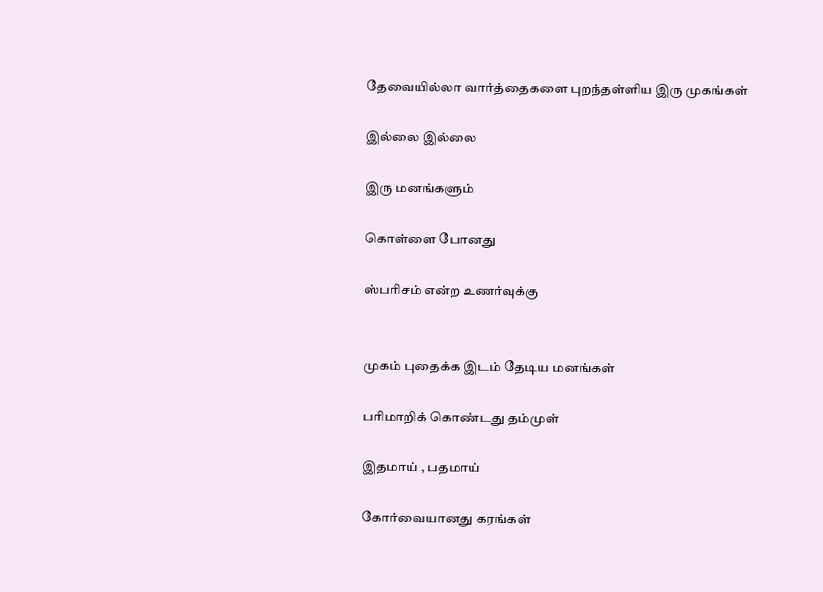தேவையில்லா வார்த்தைகளை புறந்தள்ளிய இரு முகங்கள்

இல்லை இல்லை

இரு மனங்களும்

கொள்ளை போனது

ஸ்பரிசம் என்ற உணர்வுக்கு


முகம் புதைக்க இடம் தேடிய மனங்கள்

பரிமாறிக் கொண்டது தம்முள்

இதமாய் , பதமாய்

கோர்வையானது கரங்கள்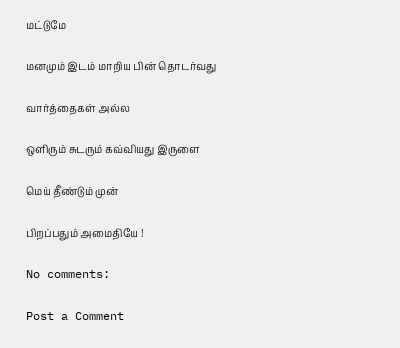மட்டுமே

மனமும் இடம் மாறிய பின் தொடர்வது

வார்த்தைகள் அல்ல

ஒளிரும் சுடரும் கவ்வியது இருளை

மெய் தீண்டும் முன்

பிறப்பதும் அமைதியே !

No comments:

Post a Comment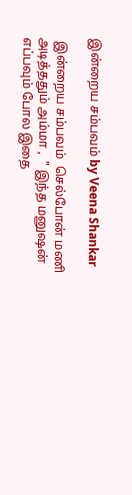இன்றைய சம்பவம் by Veena Shankar

 இன்றைய சம்பவம்  செல்போன் மணி அடித்ததும் அம்மா ,  " இந்த மனுஷன் எப்பவும் போல இதை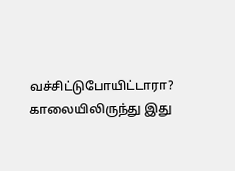வச்சிட்டுபோயிட்டாரா? காலையிலிருந்து இது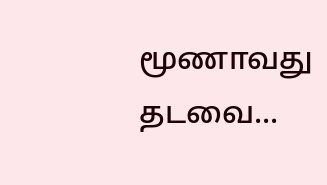மூணாவது தடவை...